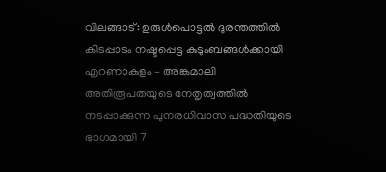വിലങ്ങാട്: ഉരുൾപൊട്ടൽ ദുരന്തത്തിൽ കിടപ്പാടം നഷ്ടപ്പെട്ട കുടുംബങ്ങൾക്കായി എറണാകുളം – അങ്കമാലി അതിരൂപതയുടെ നേതൃത്വത്തിൽ നടപ്പാക്കുന്ന പുനരധിവാസ പദ്ധതിയുടെ ഭാഗമായി 7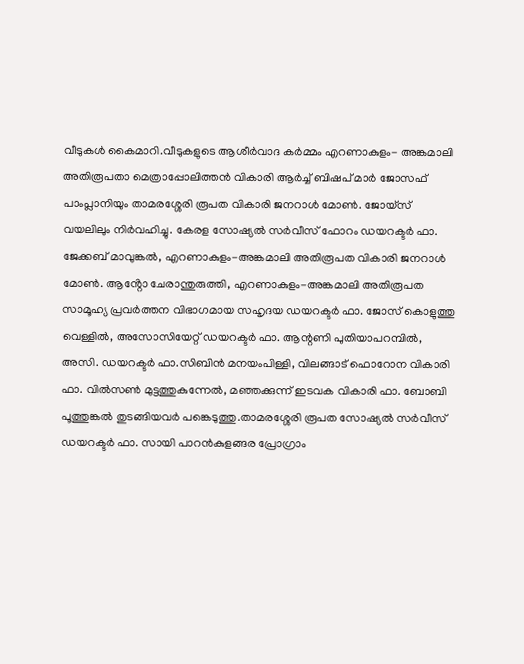വീടുകൾ കൈമാറി.വീടുകളുടെ ആശീർവാദ കർമ്മം എറണാകുളം- അങ്കമാലി അതിരൂപതാ മെത്രാപ്പോലിത്തൻ വികാരി ആർച്ച് ബിഷപ് മാർ ജോസഫ് പാംപ്ലാനിയും താമരശ്ശേരി രൂപത വികാരി ജനറാൾ മോൺ. ജോയ്സ് വയലിലും നിർവഹിച്ചു. കേരള സോഷ്യൽ സർവീസ് ഫോറം ഡയറക്ടർ ഫാ. ജേക്കബ് മാവുങ്കൽ, എറണാകുളം-അങ്കമാലി അതിരൂപത വികാരി ജനറാൾ മോൺ. ആൻ്റോ ചേരാന്തുരുത്തി, എറണാകുളം-അങ്കമാലി അതിരൂപത സാമൂഹ്യ പ്രവർത്തന വിഭാഗമായ സഹൃദയ ഡയറക്ടർ ഫാ. ജോസ് കൊളുത്തു വെള്ളിൽ, അസോസിയേറ്റ് ഡയറക്ടർ ഫാ. ആന്റണി പുതിയാപറമ്പിൽ, അസി. ഡയറക്ടർ ഫാ.സിബിൻ മനയംപിള്ളി, വിലങ്ങാട് ഫൊറോന വികാരി ഫാ. വിൽസൺ മുട്ടത്തുകുന്നേൽ, മഞ്ഞക്കുന്ന് ഇടവക വികാരി ഫാ. ബോബി പൂത്തുങ്കൽ തുടങ്ങിയവർ പങ്കെടുത്തു.താമരശ്ശേരി രൂപത സോഷ്യൽ സർവീസ് ഡയറക്ടർ ഫാ. സായി പാറൻകുളങ്ങര പ്രോഗ്രാം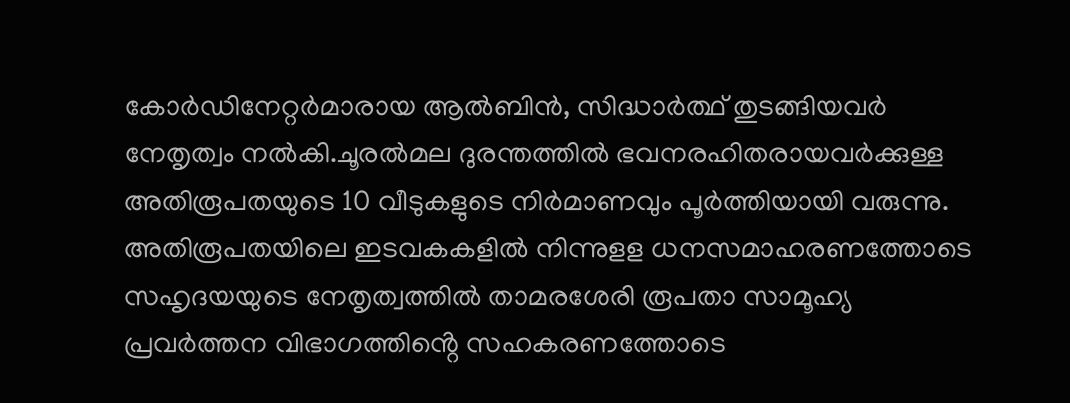കോർഡിനേറ്റർമാരായ ആൽബിൻ, സിദ്ധാർത്ഥ് തുടങ്ങിയവർ നേതൃത്വം നൽകി.ചൂരൽമല ദുരന്തത്തിൽ ഭവനരഹിതരായവർക്കുള്ള അതിരൂപതയുടെ 10 വീടുകളുടെ നിർമാണവും പൂർത്തിയായി വരുന്നു. അതിരൂപതയിലെ ഇടവകകളിൽ നിന്നുളള ധനസമാഹരണത്തോടെ സഹൃദയയുടെ നേതൃത്വത്തിൽ താമരശേരി രൂപതാ സാമൂഹ്യ പ്രവർത്തന വിഭാഗത്തിൻ്റെ സഹകരണത്തോടെ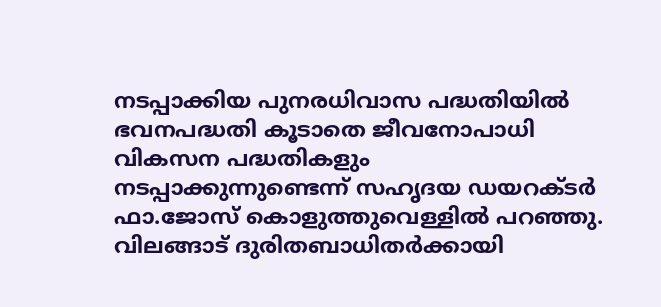നടപ്പാക്കിയ പുനരധിവാസ പദ്ധതിയിൽ ഭവനപദ്ധതി കൂടാതെ ജീവനോപാധി വികസന പദ്ധതികളും നടപ്പാക്കുന്നുണ്ടെന്ന് സഹൃദയ ഡയറക്ടർ ഫാ.ജോസ് കൊളുത്തുവെള്ളിൽ പറഞ്ഞു.
വിലങ്ങാട് ദുരിതബാധിതർക്കായി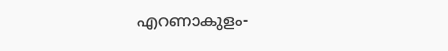എറണാകുളം-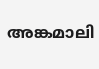അങ്കമാലി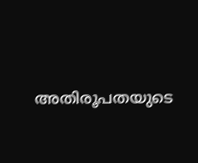അതിരൂപതയുടെ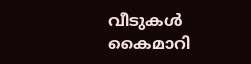വീടുകൾ കൈമാറി